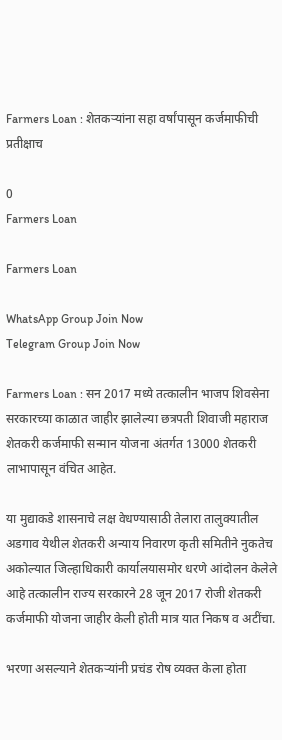Farmers Loan : शेतकऱ्यांना सहा वर्षांपासून कर्जमाफीची प्रतीक्षाच

0
Farmers Loan

Farmers Loan

WhatsApp Group Join Now
Telegram Group Join Now

Farmers Loan : सन 2017 मध्ये तत्कालीन भाजप शिवसेना सरकारच्या काळात जाहीर झालेल्या छत्रपती शिवाजी महाराज शेतकरी कर्जमाफी सन्मान योजना अंतर्गत 13000 शेतकरी लाभापासून वंचित आहेत.

या मुद्याकडे शासनाचे लक्ष वेधण्यासाठी तेलारा तालुक्यातील अडगाव येथील शेतकरी अन्याय निवारण कृती समितीने नुकतेच अकोल्यात जिल्हाधिकारी कार्यालयासमोर धरणे आंदोलन केलेले आहे तत्कालीन राज्य सरकारने 28 जून 2017 रोजी शेतकरी कर्जमाफी योजना जाहीर केली होती मात्र यात निकष व अटींचा.

भरणा असल्याने शेतकऱ्यांनी प्रचंड रोष व्यक्त केला होता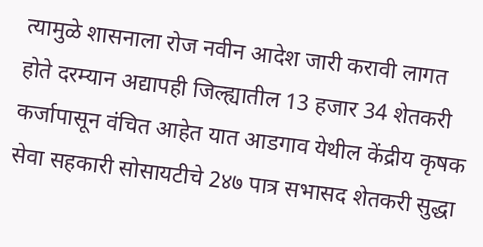त्यामुळे शासनाला रोज नवीन आदेश जारी करावी लागत होते दरम्यान अद्यापही जिल्ह्यातील 13 हजार 34 शेतकरी कर्जापासून वंचित आहेत यात आडगाव येथील केंद्रीय कृषक सेवा सहकारी सोसायटीचे 2४७ पात्र सभासद शेतकरी सुद्धा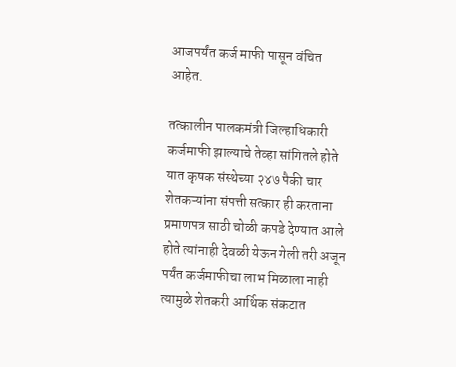आजपर्यंत कर्ज माफी पासून वंचित आहेत.

तत्कालीन पालकमंत्री जिल्हाधिकारी कर्जमाफी झाल्याचे तेव्हा सांगितले होते यात कृषक संस्थेच्या २४७ पैकी चार शेतकऱ्यांना संपत्ती सत्कार ही करताना प्रमाणपत्र साठी चोळी कपडे देण्यात आले होते त्यांनाही देवळी येऊन गेली तरी अजून पर्यंत कर्जमाफीचा लाभ मिळाला नाही त्यामुळे शेतकरी आर्थिक संकटात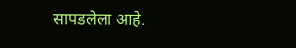सापडलेला आहे.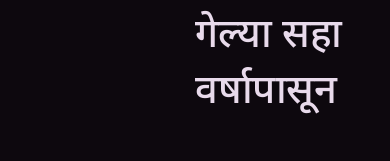गेल्या सहा वर्षापासून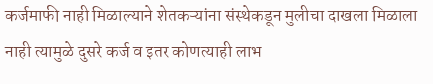कर्जमाफी नाही मिळाल्याने शेतकऱ्यांना संस्थेकडून मुलीचा दाखला मिळाला नाही त्यामुळे दुसरे कर्ज व इतर कोणत्याही लाभ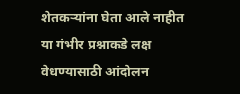शेतकऱ्यांना घेता आले नाहीत या गंभीर प्रश्नाकडे लक्ष वेधण्यासाठी आंदोलन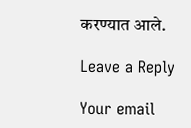करण्यात आले.

Leave a Reply

Your email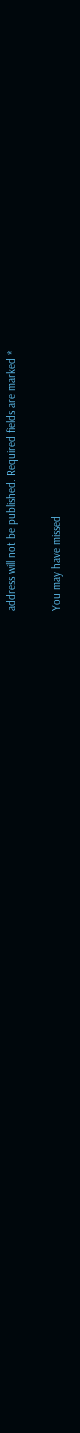address will not be published. Required fields are marked *

You may have missed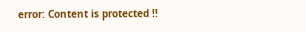error: Content is protected !!